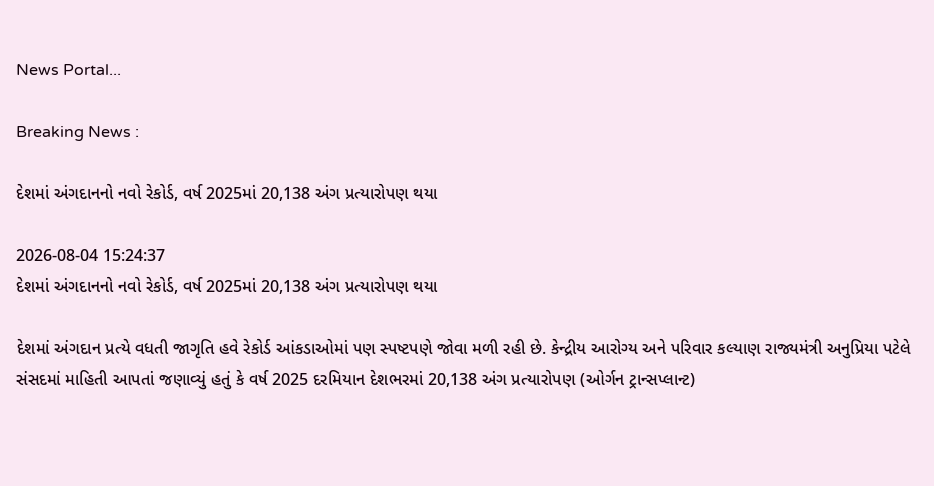News Portal...

Breaking News :

દેશમાં અંગદાનનો નવો રેકોર્ડ, વર્ષ 2025માં 20,138 અંગ પ્રત્યારોપણ થયા

2026-08-04 15:24:37
દેશમાં અંગદાનનો નવો રેકોર્ડ, વર્ષ 2025માં 20,138 અંગ પ્રત્યારોપણ થયા

દેશમાં અંગદાન પ્રત્યે વધતી જાગૃતિ હવે રેકોર્ડ આંકડાઓમાં પણ સ્પષ્ટપણે જોવા મળી રહી છે. કેન્દ્રીય આરોગ્ય અને પરિવાર કલ્યાણ રાજ્યમંત્રી અનુપ્રિયા પટેલે સંસદમાં માહિતી આપતાં જણાવ્યું હતું કે વર્ષ 2025 દરમિયાન દેશભરમાં 20,138 અંગ પ્રત્યારોપણ (ઓર્ગન ટ્રાન્સપ્લાન્ટ)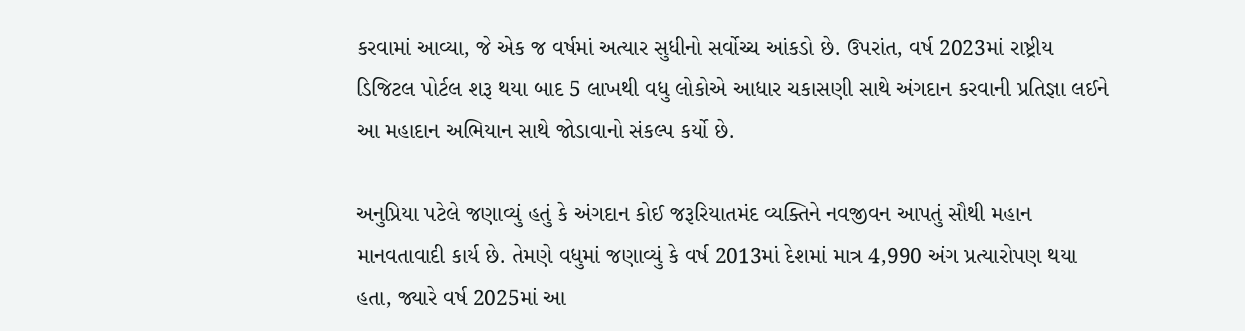કરવામાં આવ્યા, જે એક જ વર્ષમાં અત્યાર સુધીનો સર્વોચ્ચ આંકડો છે. ઉપરાંત, વર્ષ 2023માં રાષ્ટ્રીય ડિજિટલ પોર્ટલ શરૂ થયા બાદ 5 લાખથી વધુ લોકોએ આધાર ચકાસણી સાથે અંગદાન કરવાની પ્રતિજ્ઞા લઈને આ મહાદાન અભિયાન સાથે જોડાવાનો સંકલ્પ કર્યો છે.

અનુપ્રિયા પટેલે જણાવ્યું હતું કે અંગદાન કોઈ જરૂરિયાતમંદ વ્યક્તિને નવજીવન આપતું સૌથી મહાન માનવતાવાદી કાર્ય છે. તેમણે વધુમાં જણાવ્યું કે વર્ષ 2013માં દેશમાં માત્ર 4,990 અંગ પ્રત્યારોપણ થયા હતા, જ્યારે વર્ષ 2025માં આ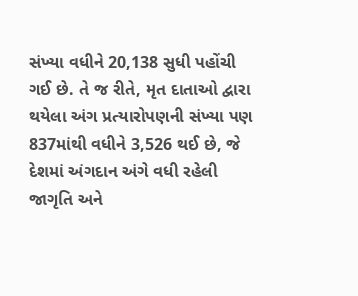સંખ્યા વધીને 20,138 સુધી પહોંચી ગઈ છે. તે જ રીતે, મૃત દાતાઓ દ્વારા થયેલા અંગ પ્રત્યારોપણની સંખ્યા પણ 837માંથી વધીને 3,526 થઈ છે, જે દેશમાં અંગદાન અંગે વધી રહેલી જાગૃતિ અને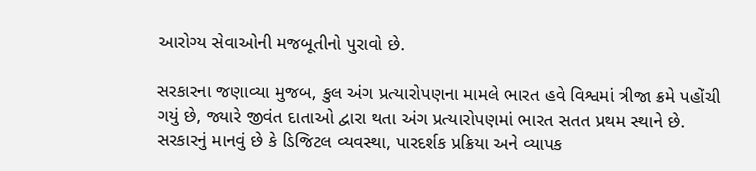આરોગ્ય સેવાઓની મજબૂતીનો પુરાવો છે.

સરકારના જણાવ્યા મુજબ, કુલ અંગ પ્રત્યારોપણના મામલે ભારત હવે વિશ્વમાં ત્રીજા ક્રમે પહોંચી ગયું છે, જ્યારે જીવંત દાતાઓ દ્વારા થતા અંગ પ્રત્યારોપણમાં ભારત સતત પ્રથમ સ્થાને છે. સરકારનું માનવું છે કે ડિજિટલ વ્યવસ્થા, પારદર્શક પ્રક્રિયા અને વ્યાપક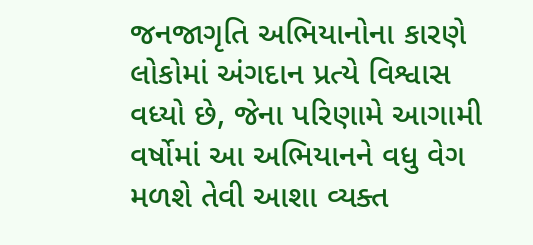જનજાગૃતિ અભિયાનોના કારણે લોકોમાં અંગદાન પ્રત્યે વિશ્વાસ વધ્યો છે, જેના પરિણામે આગામી વર્ષોમાં આ અભિયાનને વધુ વેગ મળશે તેવી આશા વ્યક્ત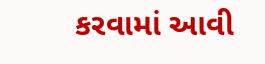કરવામાં આવી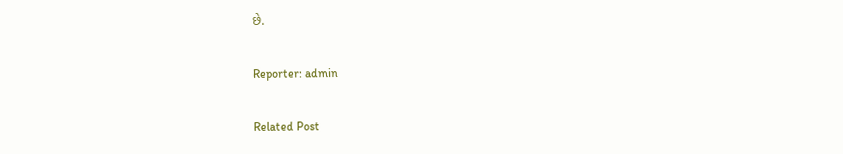છે.

Reporter: admin

Related Post